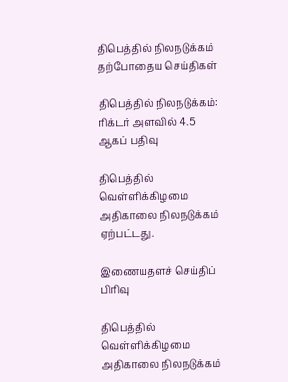திபெத்தில் நிலநடுக்கம்
தற்போதைய செய்திகள்

திபெத்தில் நிலநடுக்கம்: ரிக்டர் அளவில் 4.5 ஆகப் பதிவு

திபெத்தில் வெள்ளிக்கிழமை அதிகாலை நிலநடுக்கம் ஏற்பட்டது.

இணையதளச் செய்திப் பிரிவு

திபெத்தில் வெள்ளிக்கிழமை அதிகாலை நிலநடுக்கம்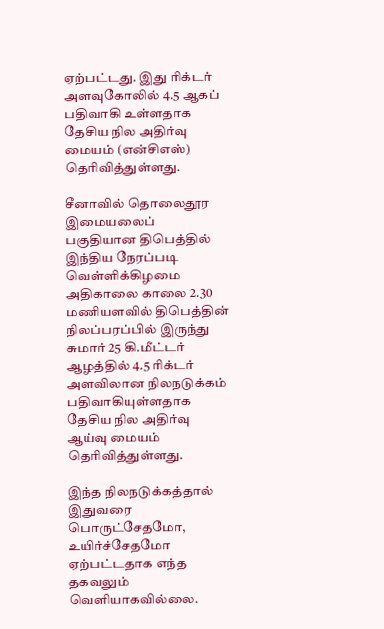ஏற்பட்டது. இது ரிக்டர் அளவுகோலில் 4.5 ஆகப் பதிவாகி உள்ளதாக தேசிய நில அதிர்வு மையம் (என்சிஎஸ்) தெரிவித்துள்ளது.

சீனாவில் தொலைதூர இமையலைப் பகுதியான திபெத்தில் இந்திய நேரப்படி வெள்ளிக்கிழமை அதிகாலை காலை 2.30 மணியளவில் திபெத்தின் நிலப்பரப்பில் இருந்து சுமார் 25 கி.மீட்டர் ஆழத்தில் 4.5 ரிக்டர் அளவிலான நிலநடுக்கம் பதிவாகியுள்ளதாக தேசிய நில அதிர்வு ஆய்வு மையம் தெரிவித்துள்ளது.

இந்த நிலநடுக்கத்தால் இதுவரை பொருட்சேதமோ, உயிர்ச்சேதமோ ஏற்பட்டதாக எந்த தகவலும் வெளியாகவில்லை.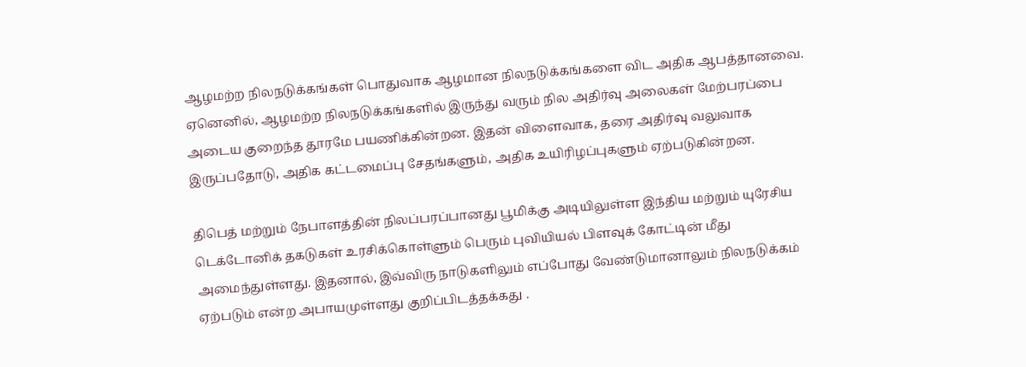ஆழமற்ற நிலநடுக்கங்கள் பொதுவாக ஆழமான நிலநடுக்கங்களை விட அதிக ஆபத்தானவை. ஏனெனில், ஆழமற்ற நிலநடுக்கங்களில் இருந்து வரும் நில அதிர்வு அலைகள் மேற்பரப்பை அடைய குறைந்த தூரமே பயணிக்கின்றன. இதன் விளைவாக, தரை அதிர்வு வலுவாக இருப்பதோடு, அதிக கட்டமைப்பு சேதங்களும், அதிக உயிரிழப்புகளும் ஏற்படுகின்றன.

திபெத் மற்றும் நேபாளத்தின் நிலப்பரப்பானது பூமிக்கு அடியிலுள்ள இந்திய மற்றும் யுரேசிய டெக்டோனிக் தகடுகள் உரசிக்கொள்ளும் பெரும் புவியியல் பிளவுக் கோட்டின் மீது அமைந்துள்ளது. இதனால், இவ்விரு நாடுகளிலும் எப்போது வேண்டுமானாலும் நிலநடுக்கம் ஏற்படும் என்ற அபாயமுள்ளது குறிப்பிடத்தக்கது .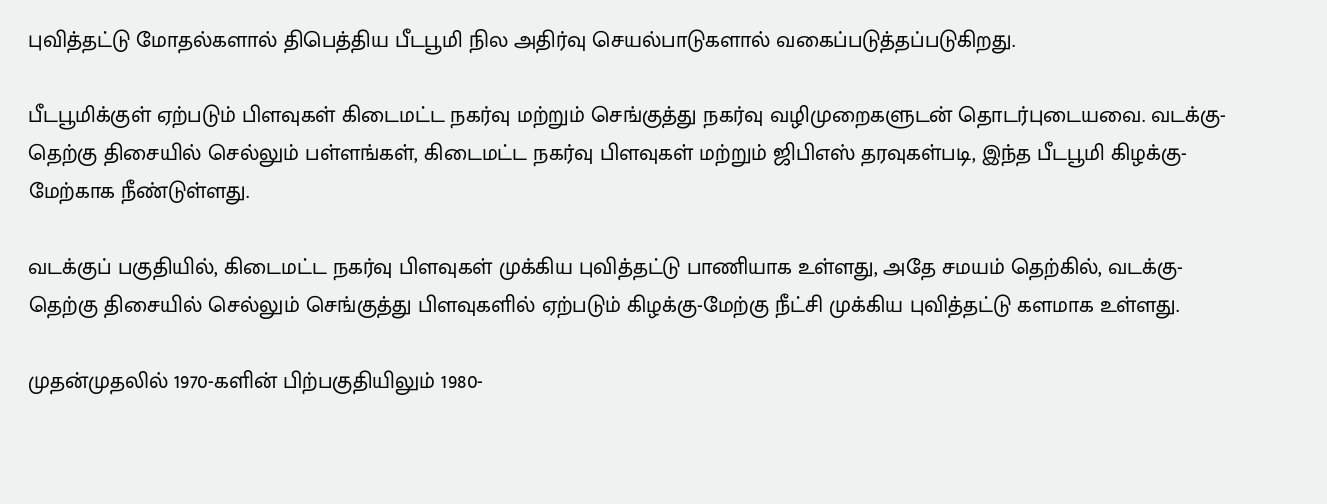புவித்தட்டு மோதல்களால் திபெத்திய பீடபூமி நில அதிர்வு செயல்பாடுகளால் வகைப்படுத்தப்படுகிறது.

பீடபூமிக்குள் ஏற்படும் பிளவுகள் கிடைமட்ட நகர்வு மற்றும் செங்குத்து நகர்வு வழிமுறைகளுடன் தொடர்புடையவை. வடக்கு-தெற்கு திசையில் செல்லும் பள்ளங்கள், கிடைமட்ட நகர்வு பிளவுகள் மற்றும் ஜிபிஎஸ் தரவுகள்படி, இந்த பீடபூமி கிழக்கு-மேற்காக நீண்டுள்ளது.

வடக்குப் பகுதியில், கிடைமட்ட நகர்வு பிளவுகள் முக்கிய புவித்தட்டு பாணியாக உள்ளது, அதே சமயம் தெற்கில், வடக்கு-தெற்கு திசையில் செல்லும் செங்குத்து பிளவுகளில் ஏற்படும் கிழக்கு-மேற்கு நீட்சி முக்கிய புவித்தட்டு களமாக உள்ளது.

முதன்முதலில் 1970-களின் பிற்பகுதியிலும் 1980-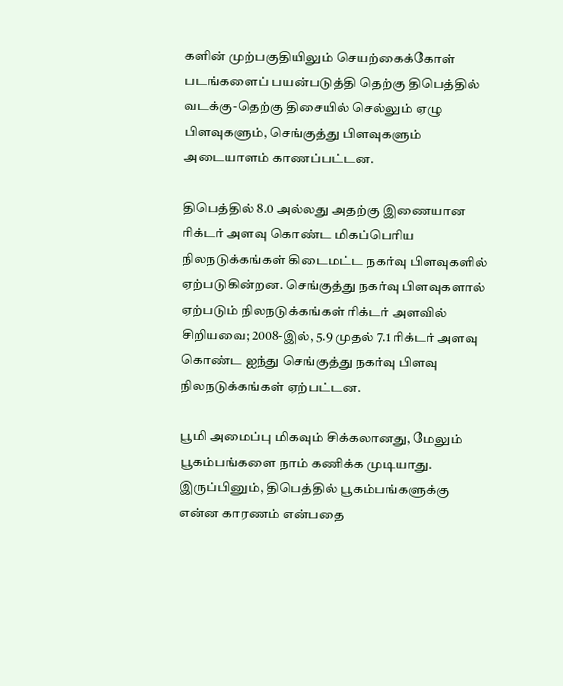களின் முற்பகுதியிலும் செயற்கைக்கோள் படங்களைப் பயன்படுத்தி தெற்கு திபெத்தில் வடக்கு-தெற்கு திசையில் செல்லும் ஏழு பிளவுகளும், செங்குத்து பிளவுகளும் அடையாளம் காணப்பட்டன.

திபெத்தில் 8.0 அல்லது அதற்கு இணையான ரிக்டர் அளவு கொண்ட மிகப்பெரிய நிலநடுக்கங்கள் கிடைமட்ட நகர்வு பிளவுகளில் ஏற்படுகின்றன. செங்குத்து நகர்வு பிளவுகளால் ஏற்படும் நிலநடுக்கங்கள் ரிக்டர் அளவில் சிறியவை; 2008-இல், 5.9 முதல் 7.1 ரிக்டர் அளவு கொண்ட ஐந்து செங்குத்து நகர்வு பிளவு நிலநடுக்கங்கள் ஏற்பட்டன.

பூமி அமைப்பு மிகவும் சிக்கலானது, மேலும் பூகம்பங்களை நாம் கணிக்க முடியாது. இருப்பினும், திபெத்தில் பூகம்பங்களுக்கு என்ன காரணம் என்பதை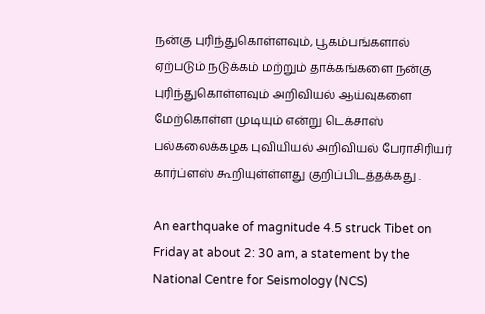நன்கு புரிந்துகொள்ளவும், பூகம்பங்களால் ஏற்படும் நடுக்கம் மற்றும் தாக்கங்களை நன்கு புரிந்துகொள்ளவும் அறிவியல் ஆய்வுகளை மேற்கொள்ள முடியும் என்று டெக்சாஸ் பல்கலைக்கழக புவியியல் அறிவியல் பேராசிரியர் கார்ப்ளஸ் கூறியுள்ள்ளது குறிப்பிடத்தக்கது .

An earthquake of magnitude 4.5 struck Tibet on Friday at about 2: 30 am, a statement by the National Centre for Seismology (NCS)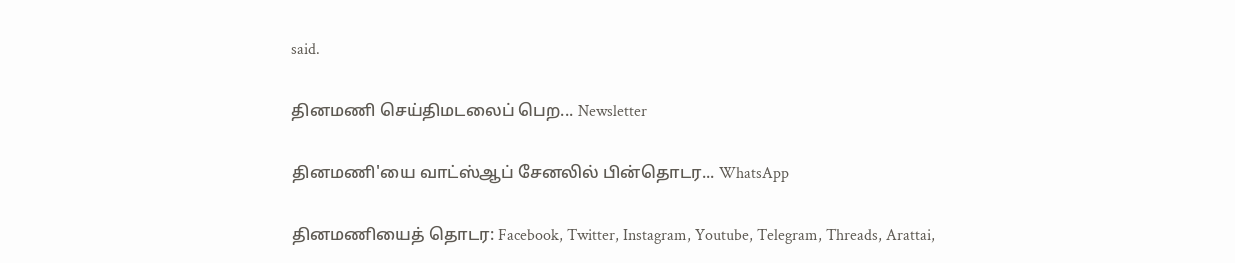said.

தினமணி செய்திமடலைப் பெற... Newsletter

தினமணி'யை வாட்ஸ்ஆப் சேனலில் பின்தொடர... WhatsApp

தினமணியைத் தொடர: Facebook, Twitter, Instagram, Youtube, Telegram, Threads, Arattai,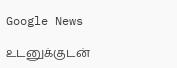Google News

உடனுக்குடன்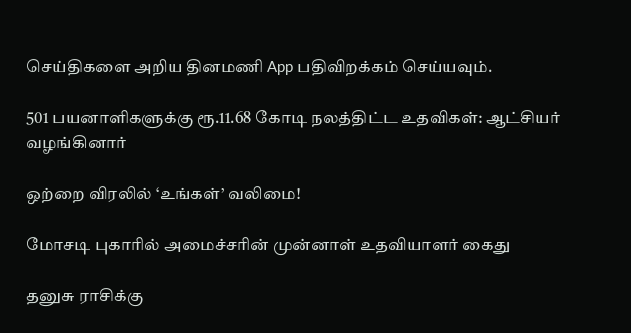செய்திகளை அறிய தினமணி App பதிவிறக்கம் செய்யவும்.

501 பயனாளிகளுக்கு ரூ.11.68 கோடி நலத்திட்ட உதவிகள்: ஆட்சியர் வழங்கினார்

ஒற்றை விரலில் ‘உங்கள்’ வலிமை!

மோசடி புகாரில் அமைச்சரின் முன்னாள் உதவியாளர் கைது

தனுசு ராசிக்கு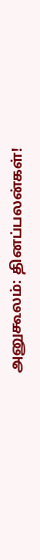அனுகூலம்: தினப்பலன்கள்!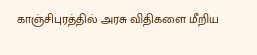காஞ்சிபுரத்தில் அரசு விதிகளை மீறிய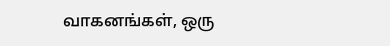வாகனங்கள், ஒரு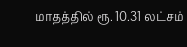மாதத்தில் ரூ. 10.31 லட்சம்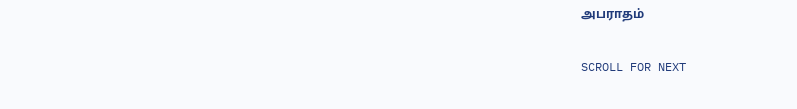அபராதம்

SCROLL FOR NEXT